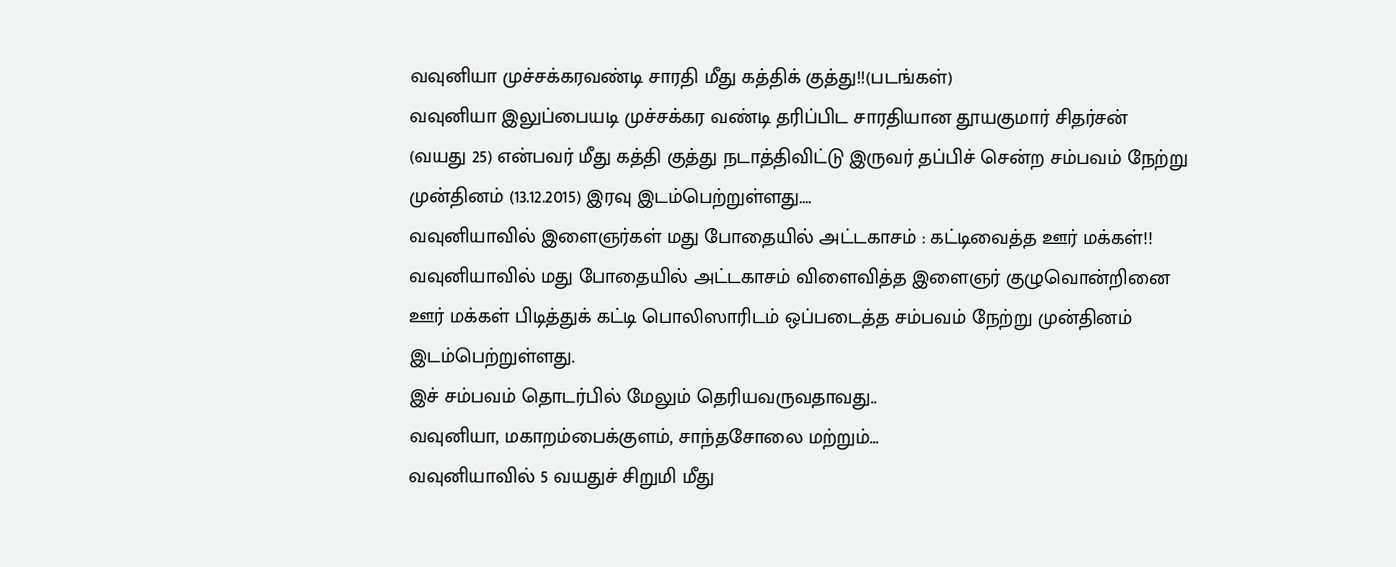வவுனியா முச்சக்கரவண்டி சாரதி மீது கத்திக் குத்து!!(படங்கள்)
வவுனியா இலுப்பையடி முச்சக்கர வண்டி தரிப்பிட சாரதியான தூயகுமார் சிதர்சன் (வயது 25) என்பவர் மீது கத்தி குத்து நடாத்திவிட்டு இருவர் தப்பிச் சென்ற சம்பவம் நேற்று முன்தினம் (13.12.2015) இரவு இடம்பெற்றுள்ளது....
வவுனியாவில் இளைஞர்கள் மது போதையில் அட்டகாசம் : கட்டிவைத்த ஊர் மக்கள்!!
வவுனியாவில் மது போதையில் அட்டகாசம் விளைவித்த இளைஞர் குழுவொன்றினை ஊர் மக்கள் பிடித்துக் கட்டி பொலிஸாரிடம் ஒப்படைத்த சம்பவம் நேற்று முன்தினம் இடம்பெற்றுள்ளது.
இச் சம்பவம் தொடர்பில் மேலும் தெரியவருவதாவது..
வவுனியா, மகாறம்பைக்குளம், சாந்தசோலை மற்றும்...
வவுனியாவில் 5 வயதுச் சிறுமி மீது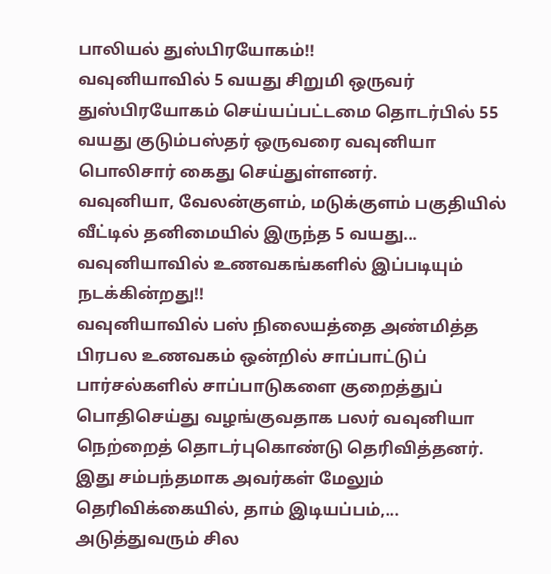பாலியல் துஸ்பிரயோகம்!!
வவுனியாவில் 5 வயது சிறுமி ஒருவர் துஸ்பிரயோகம் செய்யப்பட்டமை தொடர்பில் 55 வயது குடும்பஸ்தர் ஒருவரை வவுனியா பொலிசார் கைது செய்துள்ளனர்.
வவுனியா, வேலன்குளம், மடுக்குளம் பகுதியில் வீட்டில் தனிமையில் இருந்த 5 வயது...
வவுனியாவில் உணவகங்களில் இப்படியும் நடக்கின்றது!!
வவுனியாவில் பஸ் நிலையத்தை அண்மித்த பிரபல உணவகம் ஒன்றில் சாப்பாட்டுப் பார்சல்களில் சாப்பாடுகளை குறைத்துப் பொதிசெய்து வழங்குவதாக பலர் வவுனியா நெற்றைத் தொடர்புகொண்டு தெரிவித்தனர்.
இது சம்பந்தமாக அவர்கள் மேலும் தெரிவிக்கையில், தாம் இடியப்பம்,...
அடுத்துவரும் சில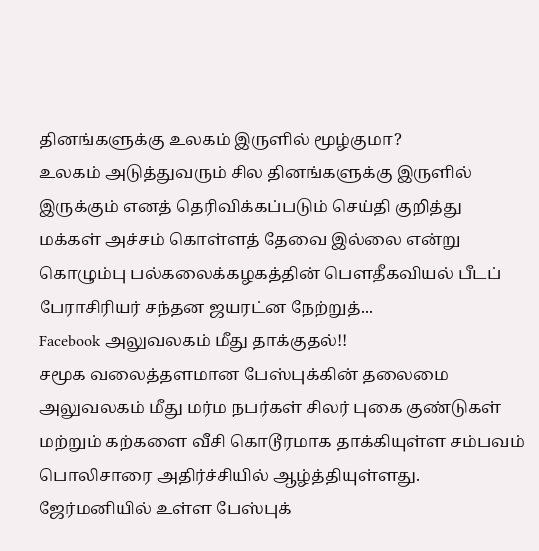தினங்களுக்கு உலகம் இருளில் மூழ்குமா?
உலகம் அடுத்துவரும் சில தினங்களுக்கு இருளில் இருக்கும் எனத் தெரிவிக்கப்படும் செய்தி குறித்து மக்கள் அச்சம் கொள்ளத் தேவை இல்லை என்று கொழும்பு பல்கலைக்கழகத்தின் பெளதீகவியல் பீடப் பேராசிரியர் சந்தன ஜயரட்ன நேற்றுத்...
Facebook அலுவலகம் மீது தாக்குதல்!!
சமூக வலைத்தளமான பேஸ்புக்கின் தலைமை அலுவலகம் மீது மர்ம நபர்கள் சிலர் புகை குண்டுகள் மற்றும் கற்களை வீசி கொடூரமாக தாக்கியுள்ள சம்பவம் பொலிசாரை அதிர்ச்சியில் ஆழ்த்தியுள்ளது.
ஜேர்மனியில் உள்ள பேஸ்புக்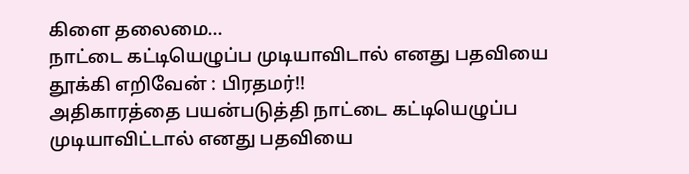கிளை தலைமை...
நாட்டை கட்டியெழுப்ப முடியாவிடால் எனது பதவியை தூக்கி எறிவேன் : பிரதமர்!!
அதிகாரத்தை பயன்படுத்தி நாட்டை கட்டியெழுப்ப முடியாவிட்டால் எனது பதவியை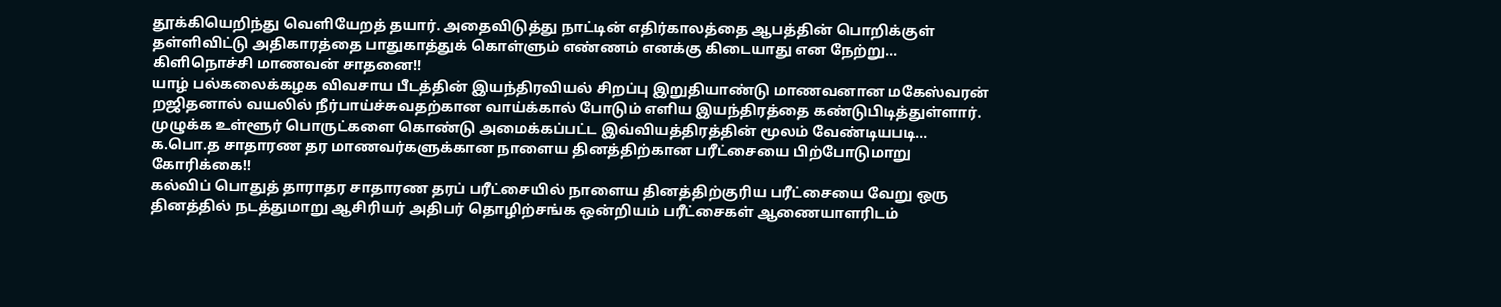தூக்கியெறிந்து வெளியேறத் தயார். அதைவிடுத்து நாட்டின் எதிர்காலத்தை ஆபத்தின் பொறிக்குள் தள்ளிவிட்டு அதிகாரத்தை பாதுகாத்துக் கொள்ளும் எண்ணம் எனக்கு கிடையாது என நேற்று...
கிளிநொச்சி மாணவன் சாதனை!!
யாழ் பல்கலைக்கழக விவசாய பீடத்தின் இயந்திரவியல் சிறப்பு இறுதியாண்டு மாணவனான மகேஸ்வரன் றஜிதனால் வயலில் நீர்பாய்ச்சுவதற்கான வாய்க்கால் போடும் எளிய இயந்திரத்தை கண்டுபிடித்துள்ளார்.
முழுக்க உள்ளூர் பொருட்களை கொண்டு அமைக்கப்பட்ட இவ்வியத்திரத்தின் மூலம் வேண்டியபடி...
க.பொ.த சாதாரண தர மாணவர்களுக்கான நாளைய தினத்திற்கான பரீட்சையை பிற்போடுமாறு கோரிக்கை!!
கல்விப் பொதுத் தாராதர சாதாரண தரப் பரீட்சையில் நாளைய தினத்திற்குரிய பரீட்சையை வேறு ஒரு தினத்தில் நடத்துமாறு ஆசிரியர் அதிபர் தொழிற்சங்க ஒன்றியம் பரீட்சைகள் ஆணையாளரிடம்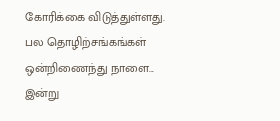கோரிக்கை விடுத்துள்ளது.
பல தொழிற்சங்கங்கள் ஒன்றிணைந்து நாளை...
இன்று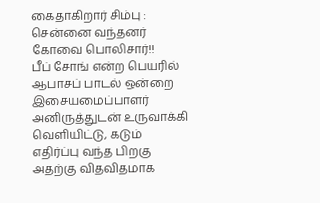கைதாகிறார் சிம்பு : சென்னை வந்தனர் கோவை பொலிசார்!!
பீப் சோங் என்ற பெயரில் ஆபாசப் பாடல் ஒன்றை இசையமைப்பாளர் அனிருத்துடன் உருவாக்கி வெளியிட்டு, கடும் எதிர்ப்பு வந்த பிறகு அதற்கு விதவிதமாக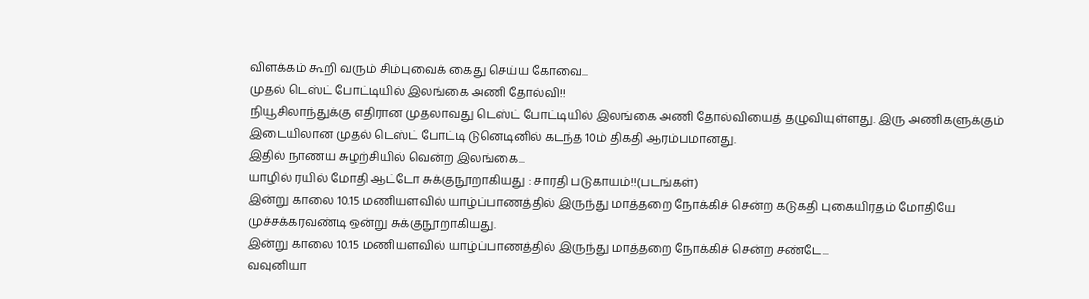விளக்கம் கூறி வரும் சிம்புவைக் கைது செய்ய கோவை...
முதல் டெஸ்ட் போட்டியில் இலங்கை அணி தோல்வி!!
நியூசிலாந்துக்கு எதிரான முதலாவது டெஸ்ட் போட்டியில் இலங்கை அணி தோல்வியைத் தழுவியுள்ளது. இரு அணிகளுக்கும் இடையிலான முதல் டெஸ்ட் போட்டி டுனெடினில் கடந்த 10ம் திகதி ஆரம்பமானது.
இதில் நாணய சுழற்சியில் வென்ற இலங்கை...
யாழில் ரயில் மோதி ஆட்டோ சுக்குநூறாகியது : சாரதி படுகாயம்!!(படங்கள்)
இன்று காலை 10.15 மணியளவில் யாழ்ப்பாணத்தில் இருந்து மாத்தறை நோக்கிச் சென்ற கடுகதி புகையிரதம் மோதியே முச்சக்கரவண்டி ஒன்று சுக்குநூறாகியது.
இன்று காலை 10.15 மணியளவில் யாழ்ப்பாணத்தில் இருந்து மாத்தறை நோக்கிச் சென்ற சண்டே...
வவுனியா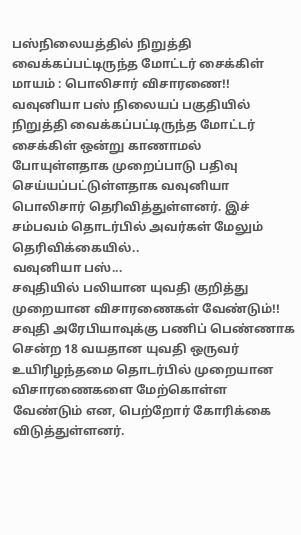பஸ்நிலையத்தில் நிறுத்தி வைக்கப்பட்டிருந்த மோட்டர் சைக்கிள் மாயம் : பொலிசார் விசாரணை!!
வவுனியா பஸ் நிலையப் பகுதியில் நிறுத்தி வைக்கப்பட்டிருந்த மோட்டர் சைக்கிள் ஒன்று காணாமல் போயுள்ளதாக முறைப்பாடு பதிவு செய்யப்பட்டுள்ளதாக வவுனியா பொலிசார் தெரிவித்துள்ளனர். இச் சம்பவம் தொடர்பில் அவர்கள் மேலும் தெரிவிக்கையில்..
வவுனியா பஸ்...
சவுதியில் பலியான யுவதி குறித்து முறையான விசாரணைகள் வேண்டும்!!
சவுதி அரேபியாவுக்கு பணிப் பெண்ணாக சென்ற 18 வயதான யுவதி ஒருவர் உயிரிழந்தமை தொடர்பில் முறையான விசாரணைகளை மேற்கொள்ள வேண்டும் என, பெற்றோர் கோரிக்கை விடுத்துள்ளனர்.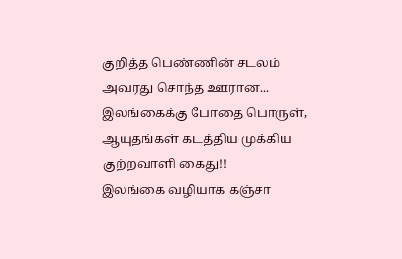குறித்த பெண்ணின் சடலம் அவரது சொந்த ஊரான...
இலங்கைக்கு போதை பொருள், ஆயுதங்கள் கடத்திய முக்கிய குற்றவாளி கைது!!
இலங்கை வழியாக கஞ்சா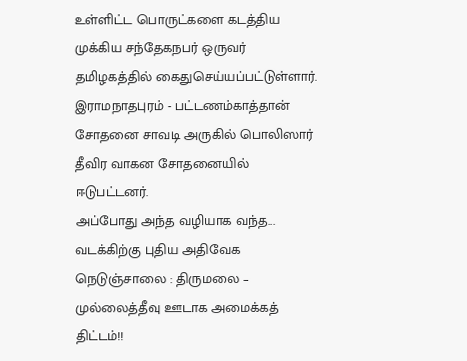உள்ளிட்ட பொருட்களை கடத்திய முக்கிய சந்தேகநபர் ஒருவர் தமிழகத்தில் கைதுசெய்யப்பட்டுள்ளார்.
இராமநாதபுரம் - பட்டணம்காத்தான் சோதனை சாவடி அருகில் பொலிஸார் தீவிர வாகன சோதனையில் ஈடுபட்டனர்.
அப்போது அந்த வழியாக வந்த...
வடக்கிற்கு புதிய அதிவேக நெடுஞ்சாலை : திருமலை – முல்லைத்தீவு ஊடாக அமைக்கத் திட்டம்!!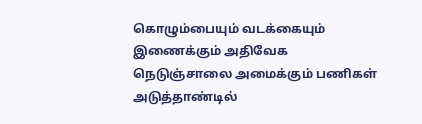கொழும்பையும் வடக்கையும் இணைக்கும் அதிவேக நெடுஞ்சாலை அமைக்கும் பணிகள் அடுத்தாண்டில்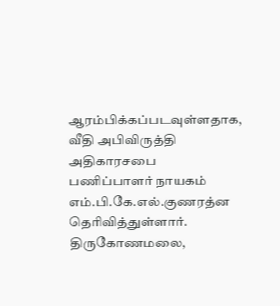ஆரம்பிக்கப்படவுள்ளதாக, வீதி அபிவிருத்தி அதிகாரசபை பணிப்பாளர் நாயகம் எம்.பி.கே.எல்.குணரத்ன தெரிவித்துள்ளார்.
திருகோணமலை,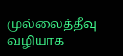முல்லைத்தீவு வழியாக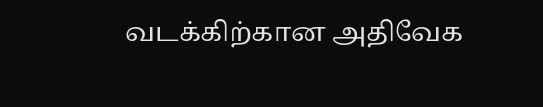வடக்கிற்கான அதிவேக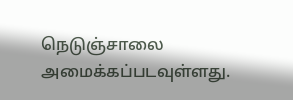நெடுஞ்சாலை அமைக்கப்படவுள்ளது.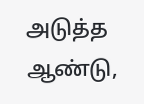அடுத்த ஆண்டு,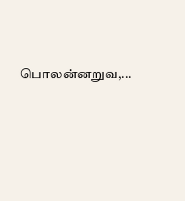பொலன்னறுவ,...